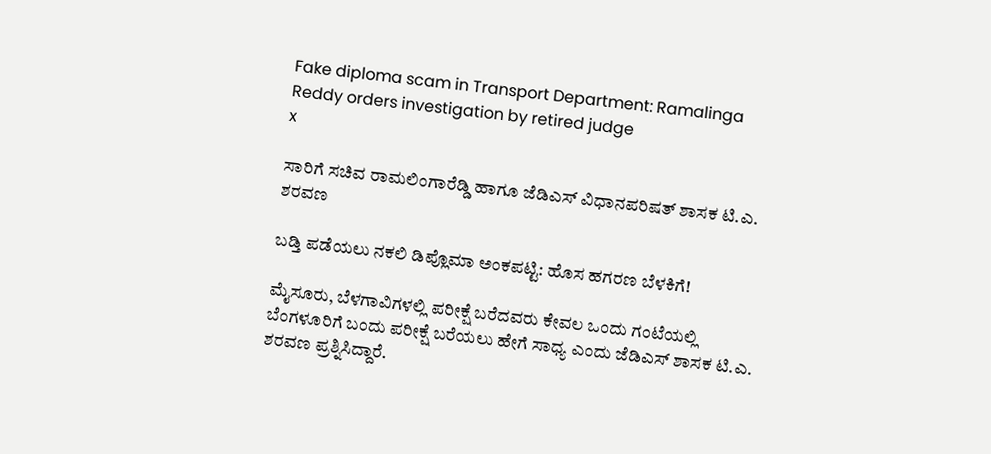Fake diploma scam in Transport Department: Ramalinga Reddy orders investigation by retired judge
x

ಸಾರಿಗೆ ಸಚಿವ ರಾಮಲಿಂಗಾರೆಡ್ಡಿ ಹಾಗೂ ಜೆಡಿಎಸ್‌ ವಿಧಾನಪರಿಷತ್‌ ಶಾಸಕ ಟಿ.ಎ. ಶರವಣ

ಬಡ್ತಿ ಪಡೆಯಲು ನಕಲಿ ಡಿಪ್ಲೊಮಾ ಅಂಕಪಟ್ಟಿ: ಹೊಸ ಹಗರಣ ಬೆಳಕಿಗೆ!

ಮೈಸೂರು, ಬೆಳಗಾವಿಗಳಲ್ಲಿ ಪರೀಕ್ಷೆ ಬರೆದವರು ಕೇವಲ ಒಂದು ಗಂಟೆಯಲ್ಲಿ ಬೆಂಗಳೂರಿಗೆ ಬಂದು ಪರೀಕ್ಷೆ ಬರೆಯಲು ಹೇಗೆ ಸಾಧ್ಯ ಎಂದು ಜೆಡಿಎಸ್‌ ಶಾಸಕ ಟಿ.ಎ. ಶರವಣ ಪ್ರಶ್ನಿಸಿದ್ದಾರೆ.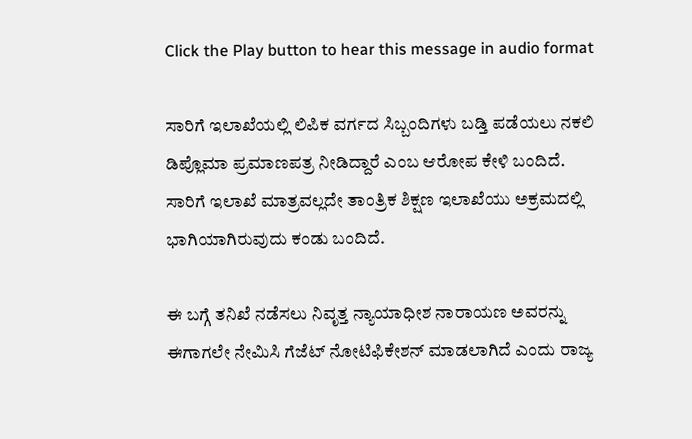Click the Play button to hear this message in audio format

ಸಾರಿಗೆ ಇಲಾಖೆಯಲ್ಲಿ ಲಿಪಿಕ ವರ್ಗದ ಸಿಬ್ಬಂದಿಗಳು ಬಡ್ತಿ ಪಡೆಯಲು ನಕಲಿ ಡಿಪ್ಲೊಮಾ ಪ್ರಮಾಣಪತ್ರ ನೀಡಿದ್ದಾರೆ ಎಂಬ ಆರೋಪ ಕೇಳಿ ಬಂದಿದೆ. ಸಾರಿಗೆ ಇಲಾಖೆ ಮಾತ್ರವಲ್ಲದೇ ತಾಂತ್ರಿಕ ಶಿಕ್ಷಣ ಇಲಾಖೆಯು ಅಕ್ರಮದಲ್ಲಿ ಭಾಗಿಯಾಗಿರುವುದು ಕಂಡು ಬಂದಿದೆ.

ಈ ಬಗ್ಗೆ ತನಿಖೆ ನಡೆಸಲು ನಿವೃತ್ತ ನ್ಯಾಯಾಧೀಶ ನಾರಾಯಣ ಅವರನ್ನು ಈಗಾಗಲೇ ನೇಮಿಸಿ ಗೆಜೆಟ್ ನೋಟಿಫಿಕೇಶನ್ ಮಾಡಲಾಗಿದೆ ಎಂದು ರಾಜ್ಯ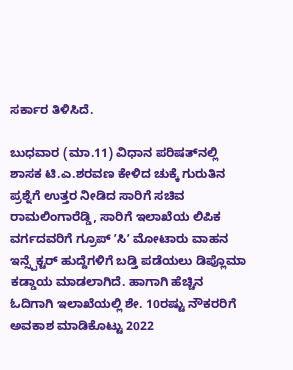ಸರ್ಕಾರ ತಿಳಿಸಿದೆ.

ಬುಧವಾರ (ಮಾ.11) ವಿಧಾನ ಪರಿಷತ್‌ನಲ್ಲಿ ಶಾಸಕ ಟಿ.ಎ.ಶರವಣ ಕೇಳಿದ ಚುಕ್ಕೆ ಗುರುತಿನ ಪ್ರಶ್ನೆಗೆ ಉತ್ತರ ನೀಡಿದ ಸಾರಿಗೆ ಸಚಿವ ರಾಮಲಿಂಗಾರೆಡ್ಡಿ, ಸಾರಿಗೆ ಇಲಾಖೆಯ ಲಿಪಿಕ ವರ್ಗದವರಿಗೆ ಗ್ರೂಪ್ ʼಸಿʼ ಮೋಟಾರು ವಾಹನ ಇನ್ಸ್ಪೆಕ್ಟರ್ ಹುದ್ದೆಗಳಿಗೆ ಬಡ್ತಿ ಪಡೆಯಲು ಡಿಪ್ಲೊಮಾ ಕಡ್ಡಾಯ ಮಾಡಲಾಗಿದೆ. ಹಾಗಾಗಿ ಹೆಚ್ಚಿನ ಓದಿಗಾಗಿ ಇಲಾಖೆಯಲ್ಲಿ ಶೇ. 10ರಷ್ಟು ನೌಕರರಿಗೆ ಅವಕಾಶ ಮಾಡಿಕೊಟ್ಟು 2022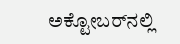ಅಕ್ಟೋಬರ್‌ನಲ್ಲಿ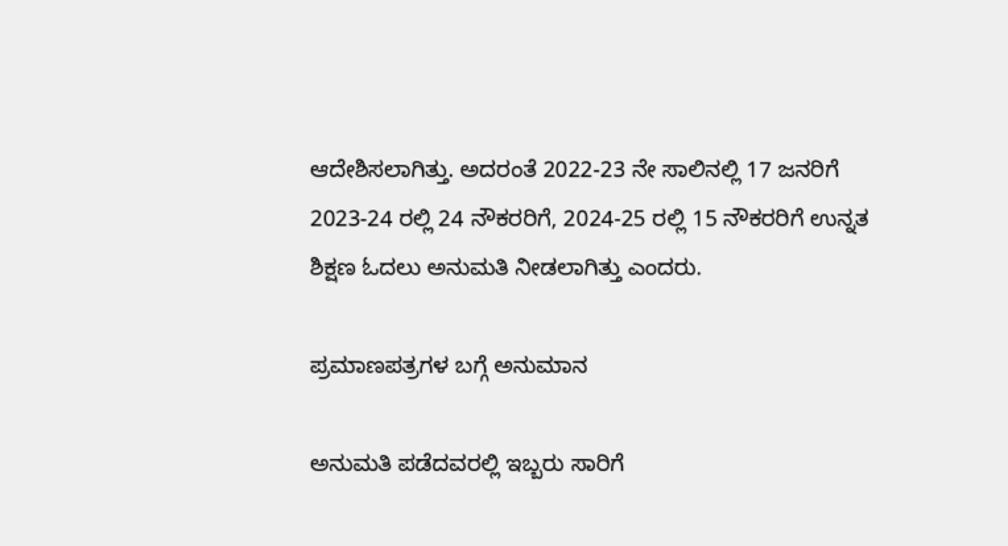ಆದೇಶಿಸಲಾಗಿತ್ತು. ಅದರಂತೆ 2022-23 ನೇ ಸಾಲಿನಲ್ಲಿ 17 ಜನರಿಗೆ 2023-24 ರಲ್ಲಿ 24 ನೌಕರರಿಗೆ, 2024-25 ರಲ್ಲಿ 15 ನೌಕರರಿಗೆ ಉನ್ನತ ಶಿಕ್ಷಣ ಓದಲು ಅನುಮತಿ ನೀಡಲಾಗಿತ್ತು ಎಂದರು.

ಪ್ರಮಾಣಪತ್ರಗಳ ಬಗ್ಗೆ ಅನುಮಾನ

ಅನುಮತಿ ಪಡೆದವರಲ್ಲಿ ಇಬ್ಬರು ಸಾರಿಗೆ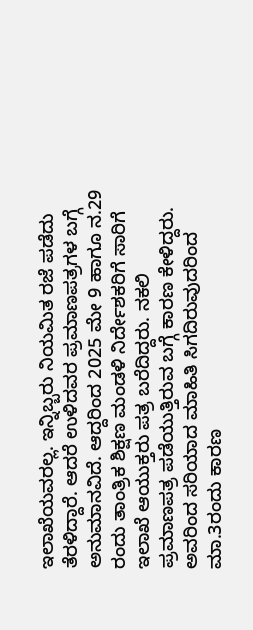ಇಲಾಖೆಯವರಲ್ಲ. ಇನ್ನಿಬ್ಬರು ನಿಯಮಿತ ರಜೆ ಪಡೆದು ತೆರಳಿದ್ದಾರೆ. ಆದರೆ ಉಳಿದವರ ಪ್ರಮಾಣಪತ್ರಗಳ ಬಗ್ಗೆ ಅನುಮಾನವಿದೆ. ಆದ್ದರಿಂದ 2025 ಮೇ 9 ಹಾಗೂ ನ.29 ರಂದು ತಾಂತ್ರಿಕ ಶಿಕ್ಷಣ ಮಂಡಳಿ ನಿರ್ದೇಶಕರಿಗೆ ಸಾರಿಗೆ ಇಲಾಖೆ ಆಯುಕ್ತರು ಪತ್ರ ಬರೆದಿದ್ದರು. ನಕಲಿ ಪ್ರಮಾಣಪತ್ರ ಪಡೆಯುತ್ತಿರುವ ಬಗ್ಗೆ ಕಾರಣ ಕೇಳಿದ್ದರು. ಅವರಿಂದ ಸರಿಯಾದ ಮಾಹಿತಿ ಸಿಗದಿರುವುದರಿಂದ ಮಾ.3ರಂದು ಕಾರಣ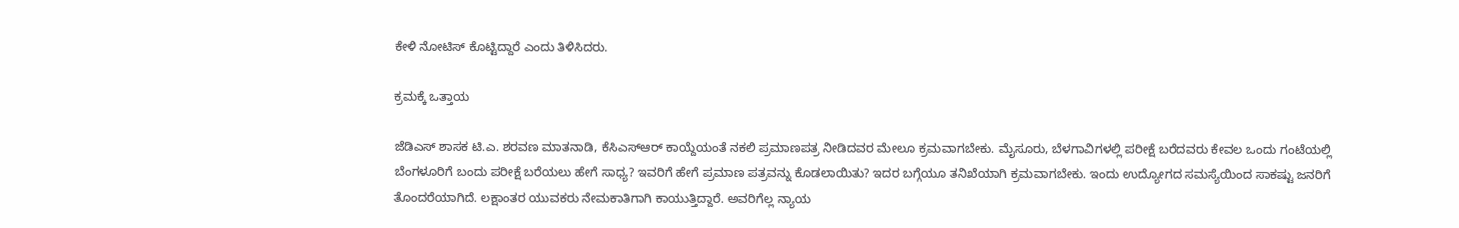ಕೇಳಿ ನೋಟಿಸ್ ಕೊಟ್ಟಿದ್ದಾರೆ ಎಂದು ತಿಳಿಸಿದರು.

ಕ್ರಮಕ್ಕೆ ಒತ್ತಾಯ

ಜೆಡಿಎಸ್‌ ಶಾಸಕ ಟಿ.ಎ. ಶರವಣ ಮಾತನಾಡಿ, ಕೆಸಿಎಸ್‌ಆರ್ ಕಾಯ್ದೆಯಂತೆ ನಕಲಿ ಪ್ರಮಾಣಪತ್ರ ನೀಡಿದವರ ಮೇಲೂ ಕ್ರಮವಾಗಬೇಕು. ಮೈಸೂರು, ಬೆಳಗಾವಿಗಳಲ್ಲಿ ಪರೀಕ್ಷೆ ಬರೆದವರು ಕೇವಲ ಒಂದು ಗಂಟೆಯಲ್ಲಿ ಬೆಂಗಳೂರಿಗೆ ಬಂದು ಪರೀಕ್ಷೆ ಬರೆಯಲು ಹೇಗೆ ಸಾಧ್ಯ? ಇವರಿಗೆ ಹೇಗೆ ಪ್ರಮಾಣ ಪತ್ರವನ್ನು ಕೊಡಲಾಯಿತು? ಇದರ ಬಗ್ಗೆಯೂ ತನಿಖೆಯಾಗಿ ಕ್ರಮವಾಗಬೇಕು. ಇಂದು ಉದ್ಯೋಗದ ಸಮಸ್ಯೆಯಿಂದ ಸಾಕಷ್ಟು ಜನರಿಗೆ ತೊಂದರೆಯಾಗಿದೆ. ಲಕ್ಷಾಂತರ ಯುವಕರು ನೇಮಕಾತಿಗಾಗಿ ಕಾಯುತ್ತಿದ್ದಾರೆ. ಅವರಿಗೆಲ್ಲ ನ್ಯಾಯ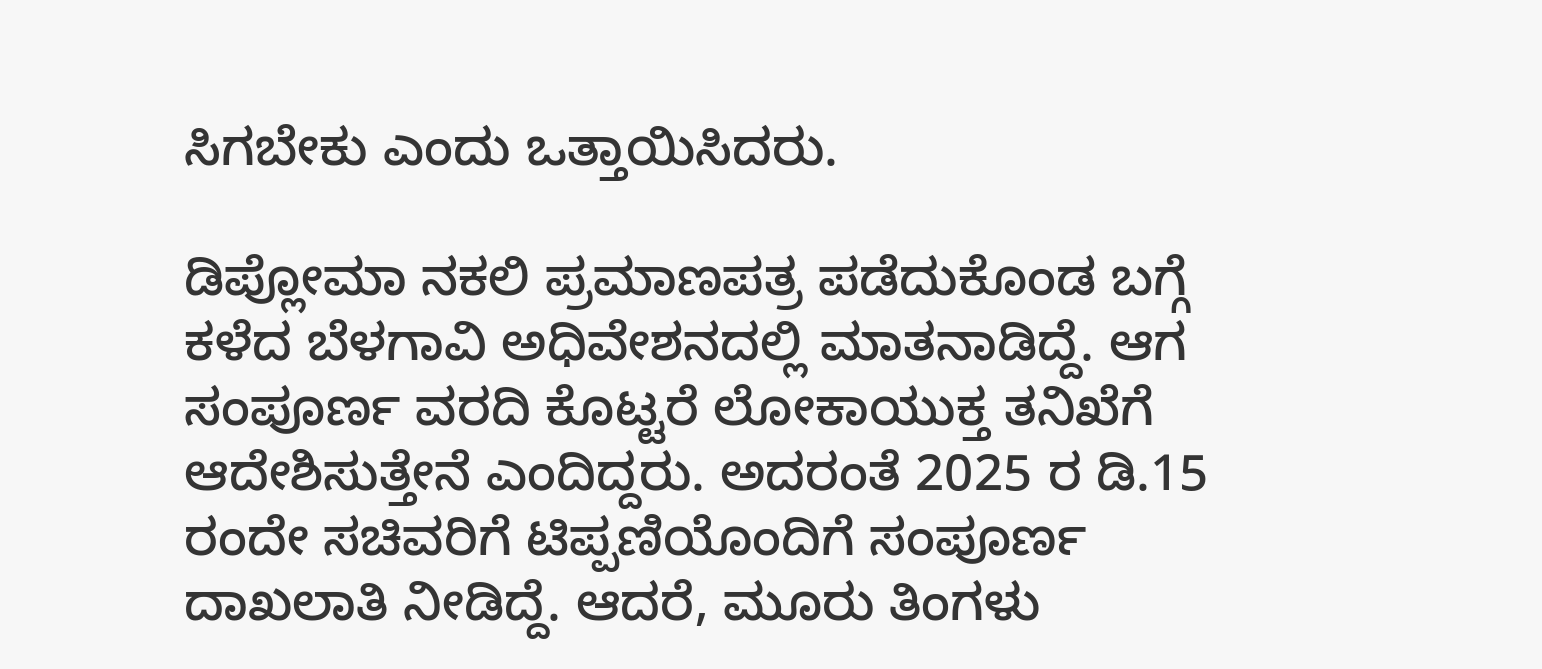ಸಿಗಬೇಕು ಎಂದು ಒತ್ತಾಯಿಸಿದರು.

ಡಿಪ್ಲೋಮಾ ನಕಲಿ ಪ್ರಮಾಣಪತ್ರ ಪಡೆದುಕೊಂಡ ಬಗ್ಗೆ ಕಳೆದ ಬೆಳಗಾವಿ ಅಧಿವೇಶನದಲ್ಲಿ ಮಾತನಾಡಿದ್ದೆ. ಆಗ ಸಂಪೂರ್ಣ ವರದಿ ಕೊಟ್ಟರೆ ಲೋಕಾಯುಕ್ತ ತನಿಖೆಗೆ ಆದೇಶಿಸುತ್ತೇನೆ ಎಂದಿದ್ದರು. ಅದರಂತೆ 2025 ರ ಡಿ.15 ರಂದೇ ಸಚಿವರಿಗೆ ಟಿಪ್ಪಣಿಯೊಂದಿಗೆ ಸಂಪೂರ್ಣ ದಾಖಲಾತಿ ನೀಡಿದ್ದೆ. ಆದರೆ, ಮೂರು ತಿಂಗಳು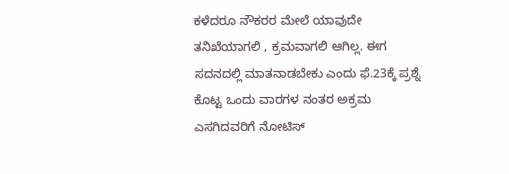ಕಳೆದರೂ ನೌಕರರ ಮೇಲೆ ಯಾವುದೇ ತನಿಖೆಯಾಗಲಿ , ಕ್ರಮವಾಗಲಿ ಆಗಿಲ್ಲ. ಈಗ ಸದನದಲ್ಲಿ ಮಾತನಾಡಬೇಕು ಎಂದು ಫೆ.23ಕ್ಕೆ ಪ್ರಶ್ನೆ ಕೊಟ್ಟ ಒಂದು ವಾರಗಳ ನಂತರ ಅಕ್ರಮ ಎಸಗಿದವರಿಗೆ ನೋಟಿಸ್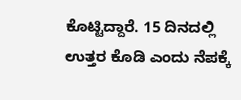ಕೊಟ್ಟಿದ್ದಾರೆ. 15 ದಿನದಲ್ಲಿ ಉತ್ತರ ಕೊಡಿ ಎಂದು ನೆಪಕ್ಕೆ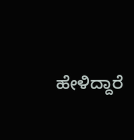ಹೇಳಿದ್ದಾರೆ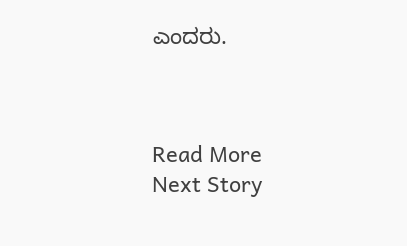ಎಂದರು.



Read More
Next Story